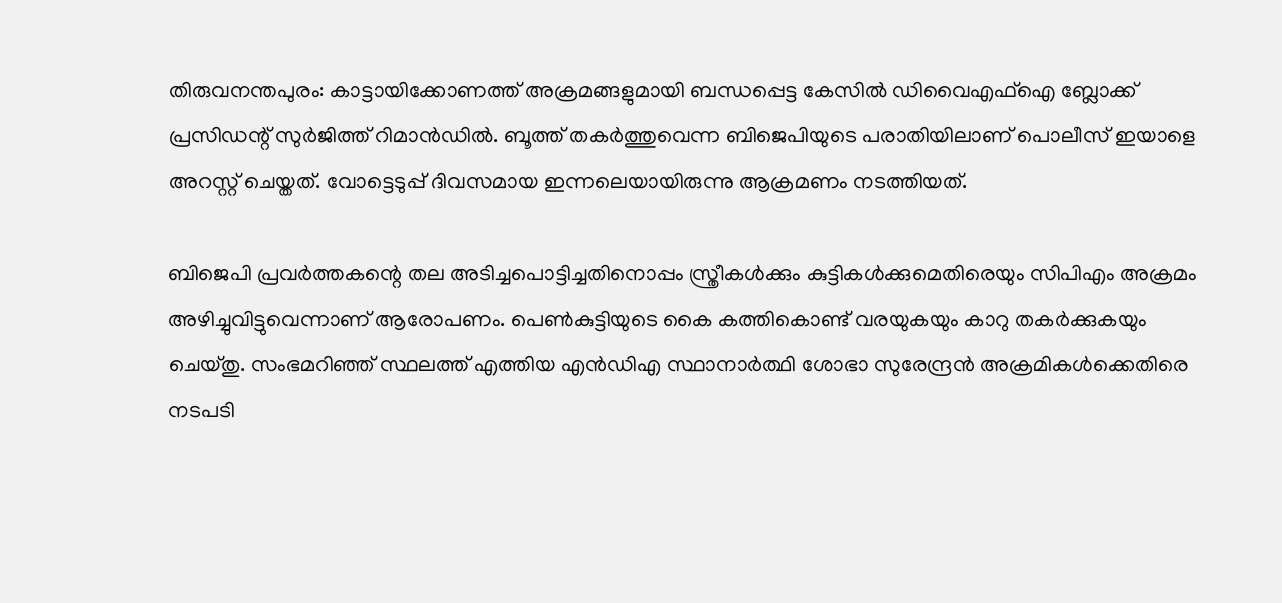തിരുവനന്തപുരം: കാട്ടായിക്കോണത്ത് അക്രമങ്ങളുമായി ബന്ധപ്പെട്ട കേസിൽ ഡിവൈഎഫ്‌ഐ ബ്ലോക്ക് പ്രസിഡന്റ് സുർജിത്ത് റിമാൻഡിൽ. ബൂത്ത് തകർത്തുവെന്ന ബിജെപിയുടെ പരാതിയിലാണ് പൊലീസ് ഇയാളെ അറസ്റ്റ് ചെയ്തത്. വോട്ടെടുപ്പ് ദിവസമായ ഇന്നലെയായിരുന്നു ആക്രമണം നടത്തിയത്.

ബിജെപി പ്രവർത്തകന്റെ തല അടിച്ചപൊട്ടിച്ചതിനൊപ്പം സ്ത്രീകൾക്കും കുട്ടികൾക്കുമെതിരെയും സിപിഎം അക്രമം അഴിച്ചുവിട്ടുവെന്നാണ് ആരോപണം. പെൺകുട്ടിയുടെ കൈ കത്തികൊണ്ട് വരയുകയും കാറു തകർക്കുകയും ചെയ്തു. സംഭമറിഞ്ഞ് സ്ഥലത്ത് എത്തിയ എൻഡിഎ സ്ഥാനാർത്ഥി ശോഭാ സുരേന്ദ്രൻ അക്രമികൾക്കെതിരെ നടപടി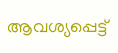ആവശ്യപ്പെട്ട്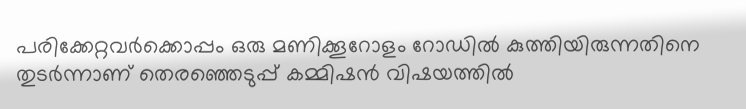പരിക്കേറ്റവർക്കൊപ്പം ഒരു മണിക്കൂറോളം റോഡിൽ കുത്തിയിരുന്നതിനെ തുടർന്നാണ് തെരഞ്ഞെടുപ്പ് കമ്മിഷൻ വിഷയത്തിൽ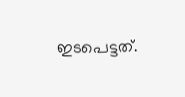ഇടപെട്ടത്.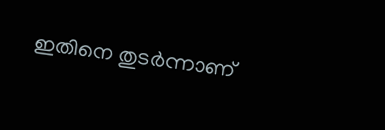ഇതിനെ തുടർന്നാണ്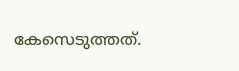കേസെടുത്തത്.